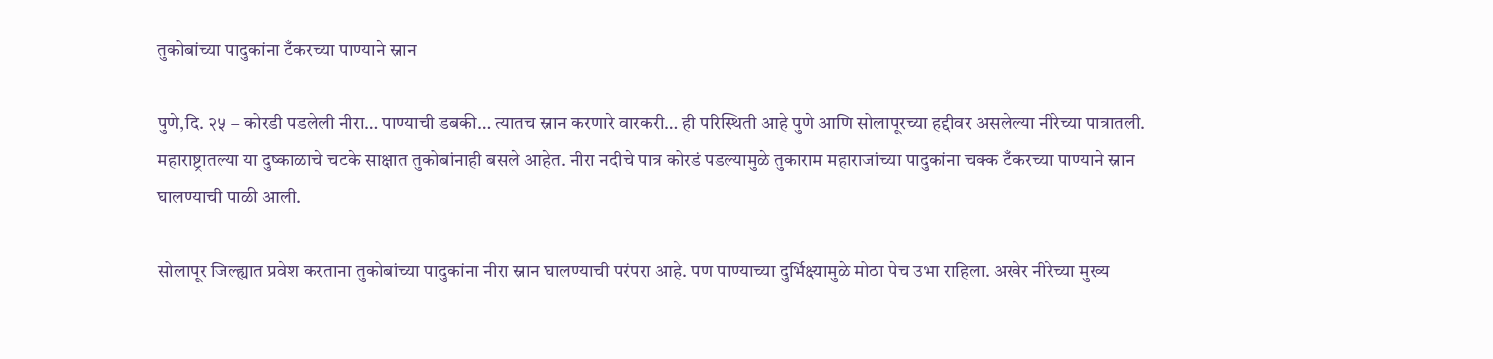तुकोबांच्या पादुकांना टँकरच्या पाण्याने स्नान

पुणे,दि. २५ – कोरडी पडलेली नीरा… पाण्याची डबकी… त्यातच स्नान करणारे वारकरी… ही परिस्थिती आहे पुणे आणि सोलापूरच्या हद्दीवर असलेल्या नीरेच्या पात्रातली. महाराष्ट्रातल्या या दुष्काळाचे चटके साक्षात तुकोबांनाही बसले आहेत. नीरा नदीचे पात्र कोरडं पडल्यामुळे तुकाराम महाराजांच्या पादुकांना चक्क टँकरच्या पाण्याने स्नान घालण्याची पाळी आली.

सोलापूर जिल्ह्यात प्रवेश करताना तुकोबांच्या पादुकांना नीरा स्नान घालण्याची परंपरा आहे. पण पाण्याच्या दुर्भिक्ष्यामुळे मोठा पेच उभा राहिला. अखेर नीरेच्या मुख्य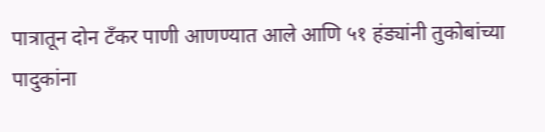पात्रातून दोन टँकर पाणी आणण्यात आले आणि ५१ हंड्यांनी तुकोबांच्या पादुकांना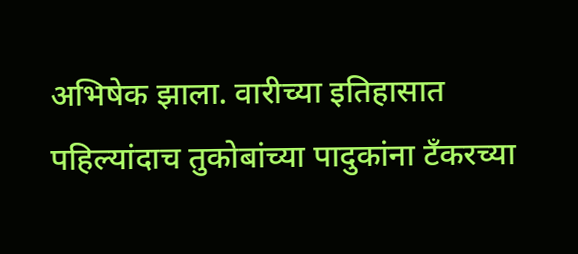अभिषेक झाला. वारीच्या इतिहासात पहिल्यांदाच तुकोबांच्या पादुकांना टँकरच्या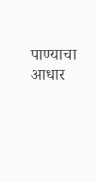पाण्याचा आधार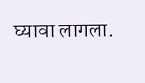घ्यावा लागला.